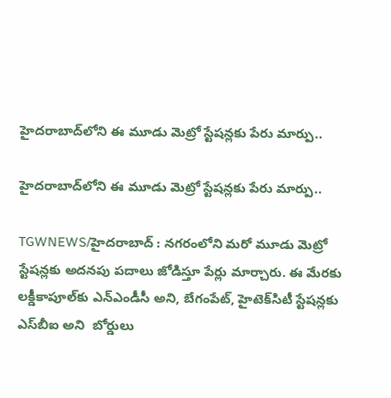హైదరాబాద్‌లోని ఈ మూడు మెట్రో స్టేషన్లకు పేరు మార్పు..

హైదరాబాద్‌లోని ఈ మూడు మెట్రో స్టేషన్లకు పేరు మార్పు..

TGWNEWS/హైదరాబాద్ : నగరంలోని మరో మూడు మెట్రో స్టేషన్లకు అదనపు పదాలు జోడిస్తూ పేర్లు మార్చారు. ఈ మేరకు లక్డీకాపూల్‌కు ఎన్‌ఎండీసీ అని, బేగంపేట్‌, హైటెక్‌సిటీ స్టేషన్లకు ఎస్‌బీఐ అని  బోర్డులు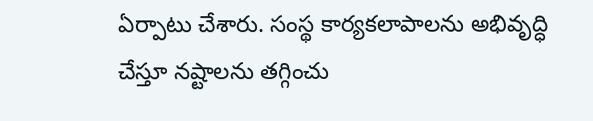ఏర్పాటు చేశారు. సంస్థ కార్యకలాపాలను అభివృద్ధి చేస్తూ నష్టాలను తగ్గించు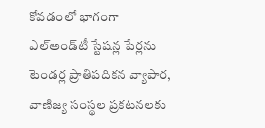కోవడంలో భాగంగా ఎల్‌అండ్‌టీ స్టేషన్ల పేర్లను టెండర్ల ప్రాతిపదికన వ్యాపార, వాణిజ్య సంస్థల ప్రకటనలకు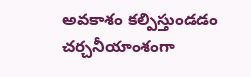అవకాశం కల్పిస్తుండడం చర్చనీయాంశంగా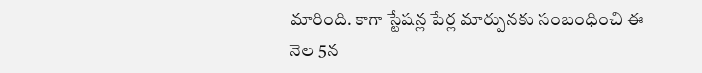మారింది. కాగా స్టేషన్ల పేర్ల మార్పునకు సంబంధించి ఈ నెల 5న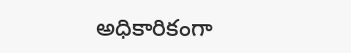అధికారికంగా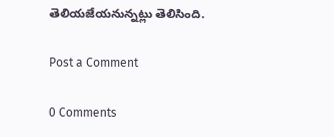తెలియజేయనున్నట్లు తెలిసింది.

Post a Comment

0 Comments